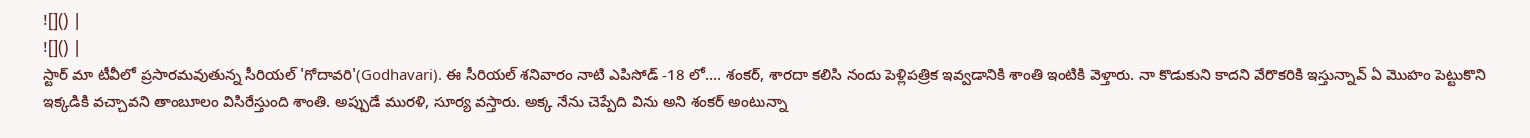![]() |
![]() |
స్టార్ మా టీవీలో ప్రసారమవుతున్న సీరియల్ 'గోదావరి'(Godhavari). ఈ సీరియల్ శనివారం నాటి ఎపిసోడ్ -18 లో.... శంకర్, శారదా కలిసి నందు పెళ్లిపత్రిక ఇవ్వడానికి శాంతి ఇంటికి వెళ్తారు. నా కొడుకుని కాదని వేరొకరికి ఇస్తున్నావ్ ఏ మొహం పెట్టుకొని ఇక్కడికి వచ్చావని తాంబూలం విసిరేస్తుంది శాంతి. అప్పుడే మురళి, సూర్య వస్తారు. అక్క నేను చెప్పేది విను అని శంకర్ అంటున్నా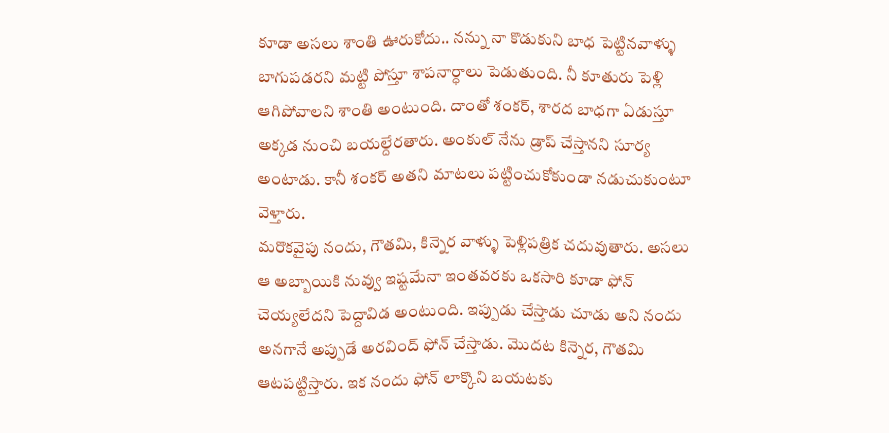కూడా అసలు శాంతి ఊరుకోదు.. నన్ను నా కొడుకుని బాధ పెట్టినవాళ్ళు బాగుపడరని మట్టి పోస్తూ శాపనార్ధాలు పెడుతుంది. నీ కూతురు పెళ్లి ఆగిపోవాలని శాంతి అంటుంది. దాంతో శంకర్, శారద బాధగా ఏడుస్తూ అక్కడ నుంచి బయల్దేరతారు. అంకుల్ నేను డ్రాప్ చేస్తానని సూర్య అంటాడు. కానీ శంకర్ అతని మాటలు పట్టించుకోకుండా నడుచుకుంటూ వెళ్తారు.
మరొకవైపు నందు, గౌతమి, కిన్నెర వాళ్ళు పెళ్లిపత్రిక చదువుతారు. అసలు ఆ అబ్బాయికి నువ్వు ఇష్టమేనా ఇంతవరకు ఒకసారి కూడా ఫోన్ చెయ్యలేదని పెద్దావిడ అంటుంది. ఇప్పుడు చేస్తాడు చూడు అని నందు అనగానే అప్పుడే అరవింద్ ఫోన్ చేస్తాడు. మొదట కిన్నెర, గౌతమి ఆటపట్టిస్తారు. ఇక నందు ఫోన్ లాక్కొని బయటకు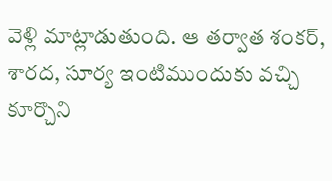వెళ్లి మాట్లాడుతుంది. ఆ తర్వాత శంకర్, శారద, సూర్య ఇంటిముందుకు వచ్చి కూర్చొని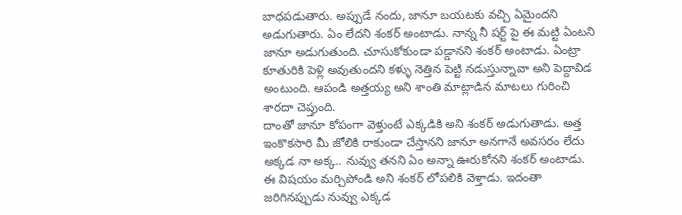బాధపడుతారు. అప్పుడే నందు, జానూ బయటకు వచ్చి ఏమైందని అడుగుతారు. ఏం లేదని శంకర్ అంటాడు. నాన్న నీ షర్ట్ పై ఈ మట్టి ఏంటని జానూ అడుగుతుంది. చూసుకోకుండా పడ్డానని శంకర్ అంటాడు. ఏంట్రా కూతురికి పెళ్లి అవుతుందని కళ్ళు నెత్తిన పెట్టి నడుస్తున్నావా అని పెద్దావిడ అంటుంది. ఆపండి అత్తయ్య అని శాంతి మాట్లాడిన మాటలు గురించి శారదా చెప్తుంది.
దాంతో జానూ కోపంగా వెళ్తుంటే ఎక్కడికి అని శంకర్ అడుగుతాడు. అత్త ఇంకొకసారి మీ జోలికి రాకుండా చేస్తానని జానూ అనగానే అవసరం లేదు అక్కడ నా అక్క.. నువ్వు తనని ఏం అన్నా ఊరుకోనని శంకర్ అంటాడు. ఈ విషయం మర్చిపోండి అని శంకర్ లోపలికి వెళ్తాడు. ఇదంతా జరిగినప్పుడు నువ్వు ఎక్కడ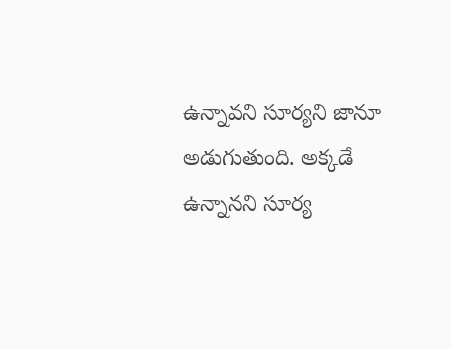ఉన్నావని సూర్యని జానూ అడుగుతుంది. అక్కడే ఉన్నానని సూర్య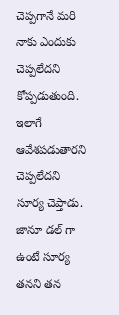చెప్పగానే మరి నాకు ఎందుకు చెప్పలేదని కోప్పడుతుంది. ఇలాగే ఆవేశపడుతారని చెప్పలేదని సూర్య చెప్తాడు. జానూ డల్ గా ఉంటే సూర్య తనని తన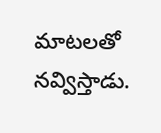మాటలతో నవ్విస్తాడు.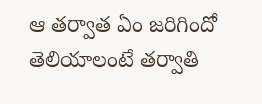ఆ తర్వాత ఏం జరిగిందో తెలియాలంటే తర్వాతి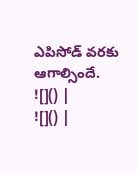ఎపిసోడ్ వరకు ఆగాల్సిందే.
![]() |
![]() |